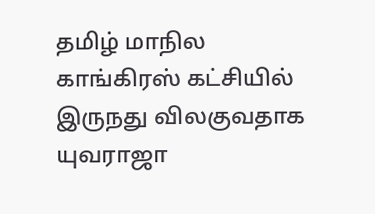தமிழ் மாநில காங்கிரஸ் கட்சியில் இருநது விலகுவதாக யுவராஜா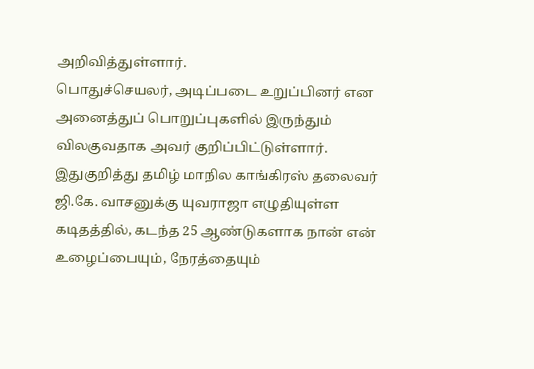அறிவித்துள்ளார்.
பொதுச்செயலர், அடிப்படை உறுப்பினர் என அனைத்துப் பொறுப்புகளில் இருந்தும் விலகுவதாக அவர் குறிப்பிட்டுள்ளார். இதுகுறித்து தமிழ் மாநில காங்கிரஸ் தலைவர் ஜி.கே. வாசனுக்கு யுவராஜா எழுதியுள்ள கடிதத்தில், கடந்த 25 ஆண்டுகளாக நான் என் உழைப்பையும், நேரத்தையும்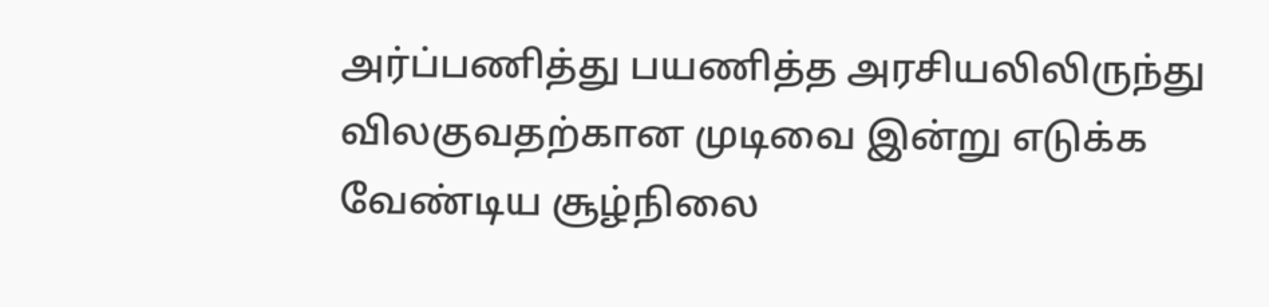அர்ப்பணித்து பயணித்த அரசியலிலிருந்து விலகுவதற்கான முடிவை இன்று எடுக்க வேண்டிய சூழ்நிலை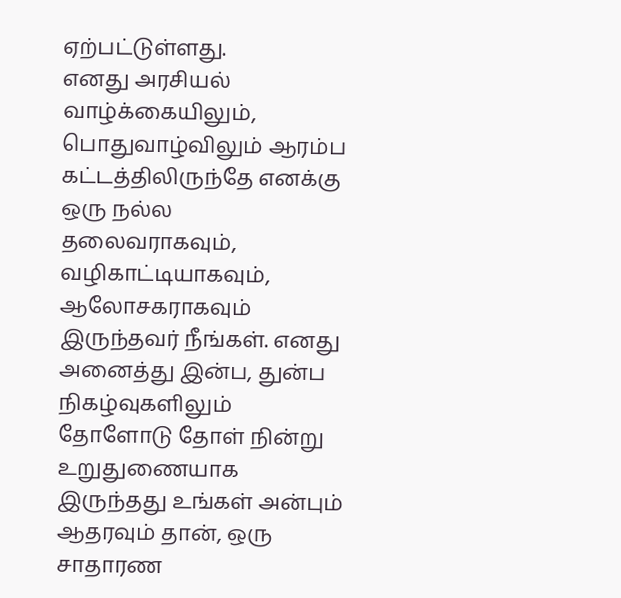ஏற்பட்டுள்ளது.
எனது அரசியல் வாழ்க்கையிலும், பொதுவாழ்விலும் ஆரம்ப கட்டத்திலிருந்தே எனக்கு ஒரு நல்ல தலைவராகவும், வழிகாட்டியாகவும், ஆலோசகராகவும் இருந்தவர் நீங்கள். எனது அனைத்து இன்ப, துன்ப நிகழ்வுகளிலும் தோளோடு தோள் நின்று உறுதுணையாக இருந்தது உங்கள் அன்பும் ஆதரவும் தான், ஒரு சாதாரண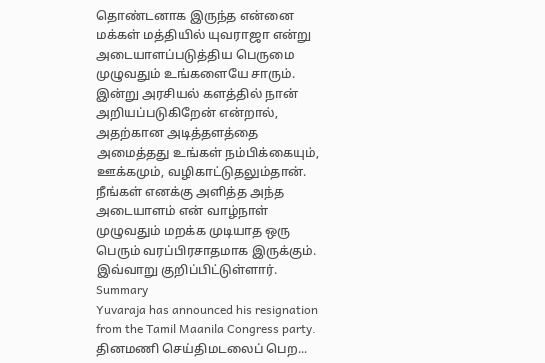தொண்டனாக இருந்த என்னை மக்கள் மத்தியில் யுவராஜா என்று அடையாளப்படுத்திய பெருமை முழுவதும் உங்களையே சாரும்.
இன்று அரசியல் களத்தில் நான் அறியப்படுகிறேன் என்றால், அதற்கான அடித்தளத்தை அமைத்தது உங்கள் நம்பிக்கையும், ஊக்கமும், வழிகாட்டுதலும்தான். நீங்கள் எனக்கு அளித்த அந்த அடையாளம் என் வாழ்நாள் முழுவதும் மறக்க முடியாத ஒரு பெரும் வரப்பிரசாதமாக இருக்கும். இவ்வாறு குறிப்பிட்டுள்ளார்.
Summary
Yuvaraja has announced his resignation from the Tamil Maanila Congress party.
தினமணி செய்திமடலைப் பெற...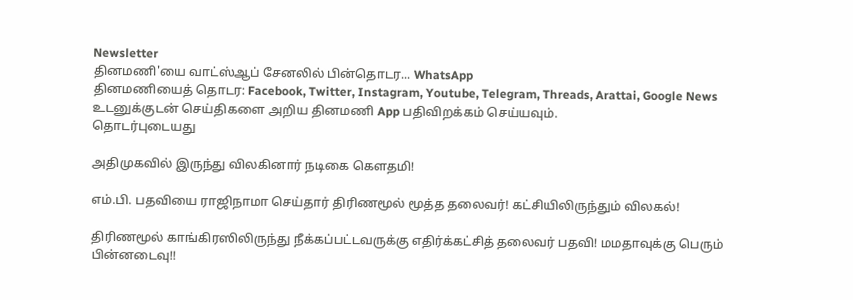Newsletter
தினமணி'யை வாட்ஸ்ஆப் சேனலில் பின்தொடர... WhatsApp
தினமணியைத் தொடர: Facebook, Twitter, Instagram, Youtube, Telegram, Threads, Arattai, Google News
உடனுக்குடன் செய்திகளை அறிய தினமணி App பதிவிறக்கம் செய்யவும்.
தொடர்புடையது

அதிமுகவில் இருந்து விலகினார் நடிகை கெளதமி!

எம்.பி. பதவியை ராஜிநாமா செய்தார் திரிணமூல் மூத்த தலைவர்! கட்சியிலிருந்தும் விலகல்!

திரிணமூல் காங்கிரஸிலிருந்து நீக்கப்பட்டவருக்கு எதிர்க்கட்சித் தலைவர் பதவி! மமதாவுக்கு பெரும் பின்னடைவு!!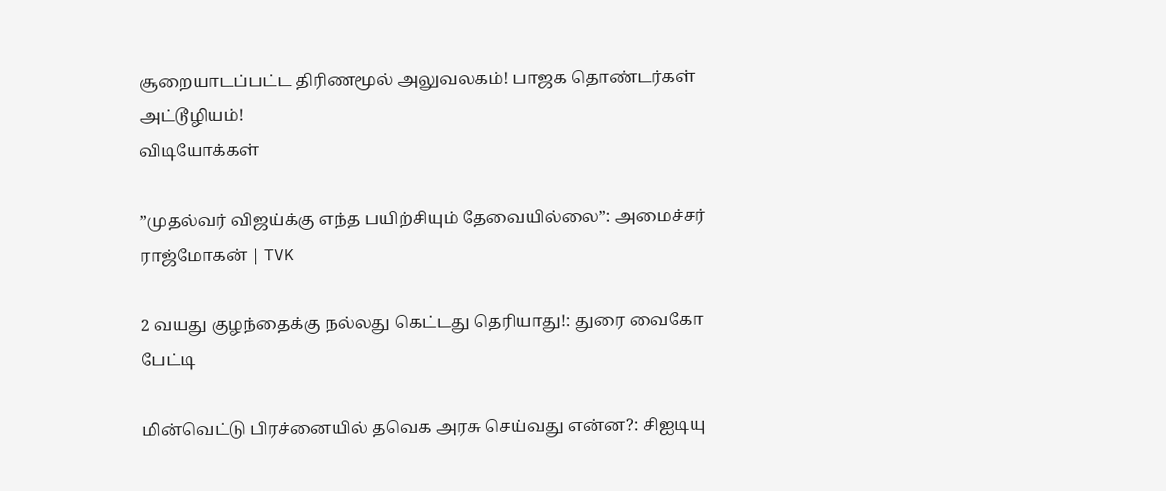சூறையாடப்பட்ட திரிணமூல் அலுவலகம்! பாஜக தொண்டர்கள் அட்டூழியம்!
விடியோக்கள்

”முதல்வர் விஜய்க்கு எந்த பயிற்சியும் தேவையில்லை”: அமைச்சர் ராஜ்மோகன் | TVK

2 வயது குழந்தைக்கு நல்லது கெட்டது தெரியாது!: துரை வைகோ பேட்டி

மின்வெட்டு பிரச்னையில் தவெக அரசு செய்வது என்ன?: சிஐடியு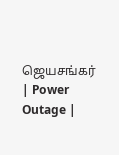ஜெயசங்கர் | Power Outage |